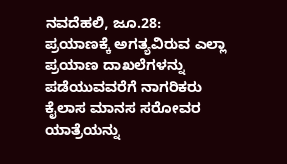ನವದೆಹಲಿ, ಜೂ.28: ಪ್ರಯಾಣಕ್ಕೆ ಅಗತ್ಯವಿರುವ ಎಲ್ಲಾ ಪ್ರಯಾಣ ದಾಖಲೆಗಳನ್ನು ಪಡೆಯುವವರೆಗೆ ನಾಗರಿಕರು ಕೈಲಾಸ ಮಾನಸ ಸರೋವರ ಯಾತ್ರೆಯನ್ನು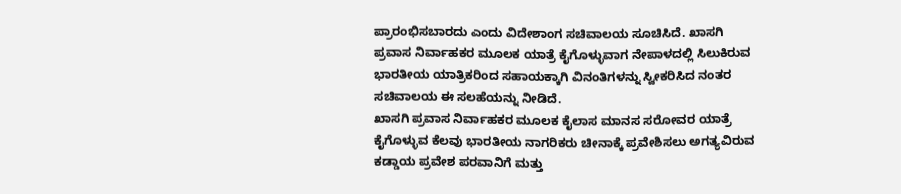ಪ್ರಾರಂಭಿಸಬಾರದು ಎಂದು ವಿದೇಶಾಂಗ ಸಚಿವಾಲಯ ಸೂಚಿಸಿದೆ. ಖಾಸಗಿ ಪ್ರವಾಸ ನಿರ್ವಾಹಕರ ಮೂಲಕ ಯಾತ್ರೆ ಕೈಗೊಳ್ಳುವಾಗ ನೇಪಾಳದಲ್ಲಿ ಸಿಲುಕಿರುವ ಭಾರತೀಯ ಯಾತ್ರಿಕರಿಂದ ಸಹಾಯಕ್ಕಾಗಿ ವಿನಂತಿಗಳನ್ನು ಸ್ವೀಕರಿಸಿದ ನಂತರ ಸಚಿವಾಲಯ ಈ ಸಲಹೆಯನ್ನು ನೀಡಿದೆ.
ಖಾಸಗಿ ಪ್ರವಾಸ ನಿರ್ವಾಹಕರ ಮೂಲಕ ಕೈಲಾಸ ಮಾನಸ ಸರೋವರ ಯಾತ್ರೆ ಕೈಗೊಳ್ಳುವ ಕೆಲವು ಭಾರತೀಯ ನಾಗರಿಕರು ಚೀನಾಕ್ಕೆ ಪ್ರವೇಶಿಸಲು ಅಗತ್ಯವಿರುವ ಕಡ್ಡಾಯ ಪ್ರವೇಶ ಪರವಾನಿಗೆ ಮತ್ತು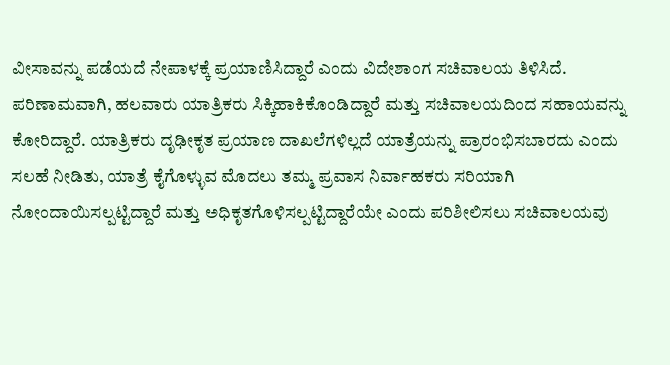ವೀಸಾವನ್ನು ಪಡೆಯದೆ ನೇಪಾಳಕ್ಕೆ ಪ್ರಯಾಣಿಸಿದ್ದಾರೆ ಎಂದು ವಿದೇಶಾಂಗ ಸಚಿವಾಲಯ ತಿಳಿಸಿದೆ.
ಪರಿಣಾಮವಾಗಿ, ಹಲವಾರು ಯಾತ್ರಿಕರು ಸಿಕ್ಕಿಹಾಕಿಕೊಂಡಿದ್ದಾರೆ ಮತ್ತು ಸಚಿವಾಲಯದಿಂದ ಸಹಾಯವನ್ನು ಕೋರಿದ್ದಾರೆ. ಯಾತ್ರಿಕರು ದೃಢೀಕೃತ ಪ್ರಯಾಣ ದಾಖಲೆಗಳಿಲ್ಲದೆ ಯಾತ್ರೆಯನ್ನು ಪ್ರಾರಂಭಿಸಬಾರದು ಎಂದು ಸಲಹೆ ನೀಡಿತು, ಯಾತ್ರೆ ಕೈಗೊಳ್ಳುವ ಮೊದಲು ತಮ್ಮ ಪ್ರವಾಸ ನಿರ್ವಾಹಕರು ಸರಿಯಾಗಿ ನೋಂದಾಯಿಸಲ್ಪಟ್ಟಿದ್ದಾರೆ ಮತ್ತು ಅಧಿಕೃತಗೊಳಿಸಲ್ಪಟ್ಟಿದ್ದಾರೆಯೇ ಎಂದು ಪರಿಶೀಲಿಸಲು ಸಚಿವಾಲಯವು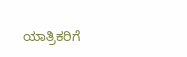ಯಾತ್ರಿಕರಿಗೆ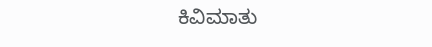ಕಿವಿಮಾತು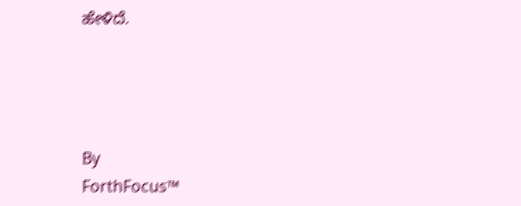ಹೇಳಿದೆ.




By
ForthFocus™